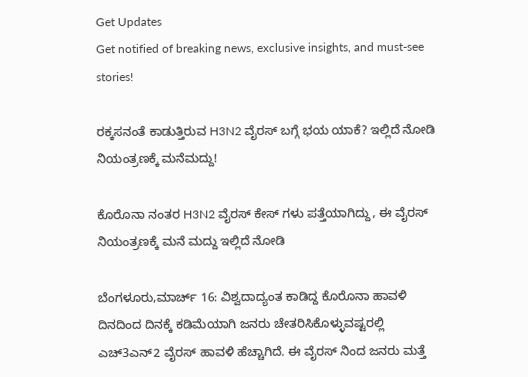Get Updates
Get notified of breaking news, exclusive insights, and must-see stories!

ರಕ್ಕಸನಂತೆ ಕಾಡುತ್ತಿರುವ H3N2 ವೈರಸ್ ಬಗ್ಗೆ ಭಯ ಯಾಕೆ? ಇಲ್ಲಿದೆ ನೋಡಿ ನಿಯಂತ್ರಣಕ್ಕೆ ಮನೆಮದ್ದು!

ಕೊರೊನಾ ನಂತರ H3N2 ವೈರಸ್ ಕೇಸ್‌ ಗಳು ಪತ್ತೆಯಾಗಿದ್ದು, ಈ ವೈರಸ್‌ ನಿಯಂತ್ರಣಕ್ಕೆ ಮನೆ ಮದ್ದು ಇಲ್ಲಿದೆ ನೋಡಿ

ಬೆಂಗಳೂರು,ಮಾರ್ಚ್‌ 16: ವಿಶ್ವದಾದ್ಯಂತ ಕಾಡಿದ್ದ ಕೊರೊನಾ ಹಾವಳಿ ದಿನದಿಂದ ದಿನಕ್ಕೆ ಕಡಿಮೆಯಾಗಿ ಜನರು ಚೇತರಿಸಿಕೊಳ್ಳುವಷ್ಟರಲ್ಲಿ ಎಚ್‌3ಎನ್‌2 ವೈರಸ್ ಹಾವಳಿ ಹೆಚ್ಚಾಗಿದೆ. ಈ ವೈರಸ್‌ ನಿಂದ ಜನರು ಮತ್ತೆ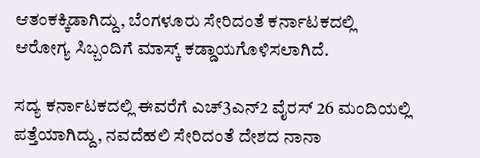ಆತಂಕಕ್ಕಿಡಾಗಿದ್ದು, ಬೆಂಗಳೂರು ಸೇರಿದಂತೆ ಕರ್ನಾಟಕದಲ್ಲಿ ಆರೋಗ್ಯ ಸಿಬ್ಬಂದಿಗೆ ಮಾಸ್ಕ್ ಕಡ್ಡಾಯಗೊಳಿಸಲಾಗಿದೆ.

ಸದ್ಯ ಕರ್ನಾಟಕದಲ್ಲಿ ಈವರೆಗೆ ಎಚ್‌3ಎನ್‌2 ವೈರಸ್ 26 ಮಂದಿಯಲ್ಲಿ ಪತ್ತೆಯಾಗಿದ್ದು, ನವದೆಹಲಿ ಸೇರಿದಂತೆ ದೇಶದ ನಾನಾ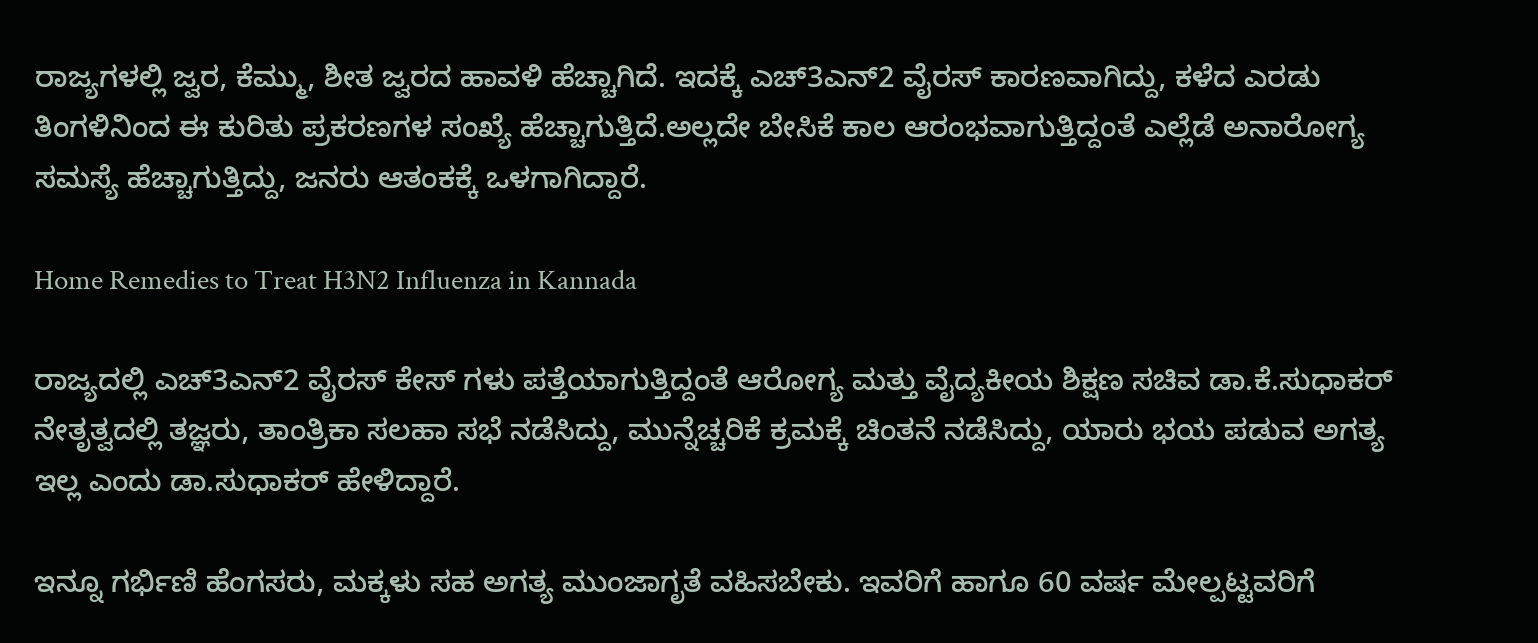ರಾಜ್ಯಗಳಲ್ಲಿ ಜ್ವರ, ಕೆಮ್ಮು, ಶೀತ ಜ್ವರದ ಹಾವಳಿ ಹೆಚ್ಚಾಗಿದೆ. ಇದಕ್ಕೆ ಎಚ್‌3ಎನ್‌2 ವೈರಸ್ ಕಾರಣವಾಗಿದ್ದು, ಕಳೆದ ಎರಡು ತಿಂಗಳಿನಿಂದ ಈ ಕುರಿತು ಪ್ರಕರಣಗಳ ಸಂಖ್ಯೆ ಹೆಚ್ಚಾಗುತ್ತಿದೆ.ಅಲ್ಲದೇ ಬೇಸಿಕೆ ಕಾಲ ಆರಂಭವಾಗುತ್ತಿದ್ದಂತೆ ಎಲ್ಲೆಡೆ ಅನಾರೋಗ್ಯ ಸಮಸ್ಯೆ ಹೆಚ್ಚಾಗುತ್ತಿದ್ದು, ಜನರು ಆತಂಕಕ್ಕೆ ಒಳಗಾಗಿದ್ದಾರೆ.

Home Remedies to Treat H3N2 Influenza in Kannada

ರಾಜ್ಯದಲ್ಲಿ ಎಚ್‌3ಎನ್‌2 ವೈರಸ್ ಕೇಸ್‌ ಗಳು ಪತ್ತೆಯಾಗುತ್ತಿದ್ದಂತೆ ಆರೋಗ್ಯ ಮತ್ತು ವೈದ್ಯಕೀಯ ಶಿಕ್ಷಣ ಸಚಿವ ಡಾ.ಕೆ.ಸುಧಾಕರ್ ನೇತೃತ್ವದಲ್ಲಿ ತಜ್ಞರು, ತಾಂತ್ರಿಕಾ ಸಲಹಾ ಸಭೆ ನಡೆಸಿದ್ದು, ಮುನ್ನೆಚ್ಚರಿಕೆ ಕ್ರಮಕ್ಕೆ ಚಿಂತನೆ ನಡೆಸಿದ್ದು, ಯಾರು ಭಯ ಪಡುವ ಅಗತ್ಯ ಇಲ್ಲ ಎಂದು ಡಾ.ಸುಧಾಕರ್‌ ಹೇಳಿದ್ದಾರೆ.

ಇನ್ನೂ ಗರ್ಭಿಣಿ ಹೆಂಗಸರು, ಮಕ್ಕಳು ಸಹ ಅಗತ್ಯ ಮುಂಜಾಗೃತೆ ವಹಿಸಬೇಕು. ಇವರಿಗೆ ಹಾಗೂ 60 ವರ್ಷ ಮೇಲ್ಪಟ್ಟವರಿಗೆ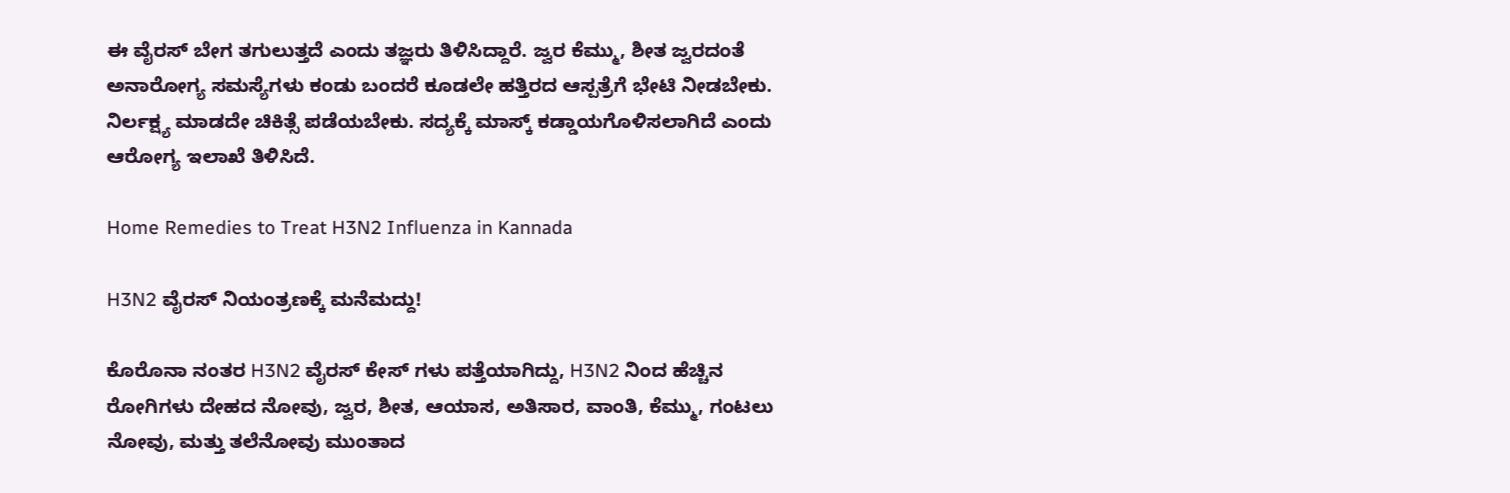ಈ ವೈರಸ್ ಬೇಗ ತಗುಲುತ್ತದೆ ಎಂದು ತಜ್ಞರು ತಿಳಿಸಿದ್ದಾರೆ. ಜ್ವರ ಕೆಮ್ಮು, ಶೀತ ಜ್ವರದಂತೆ ಅನಾರೋಗ್ಯ ಸಮಸ್ಯೆಗಳು ಕಂಡು ಬಂದರೆ ಕೂಡಲೇ ಹತ್ತಿರದ ಆಸ್ಪತ್ರೆಗೆ ಭೇಟಿ ನೀಡಬೇಕು. ನಿರ್ಲಕ್ಷ್ಯ ಮಾಡದೇ ಚಿಕಿತ್ಸೆ ಪಡೆಯಬೇಕು. ಸದ್ಯಕ್ಕೆ ಮಾಸ್ಕ್ ಕಡ್ಡಾಯಗೊಳಿಸಲಾಗಿದೆ ಎಂದು ಆರೋಗ್ಯ ಇಲಾಖೆ ತಿಳಿಸಿದೆ.

Home Remedies to Treat H3N2 Influenza in Kannada

H3N2 ವೈರಸ್ ನಿಯಂತ್ರಣಕ್ಕೆ ಮನೆಮದ್ದು!

ಕೊರೊನಾ ನಂತರ H3N2 ವೈರಸ್ ಕೇಸ್‌ ಗಳು ಪತ್ತೆಯಾಗಿದ್ದು, H3N2 ನಿಂದ ಹೆಚ್ಚಿನ ರೋಗಿಗಳು ದೇಹದ ನೋವು, ಜ್ವರ, ಶೀತ, ಆಯಾಸ, ಅತಿಸಾರ, ವಾಂತಿ, ಕೆಮ್ಮು, ಗಂಟಲು ನೋವು, ಮತ್ತು ತಲೆನೋವು ಮುಂತಾದ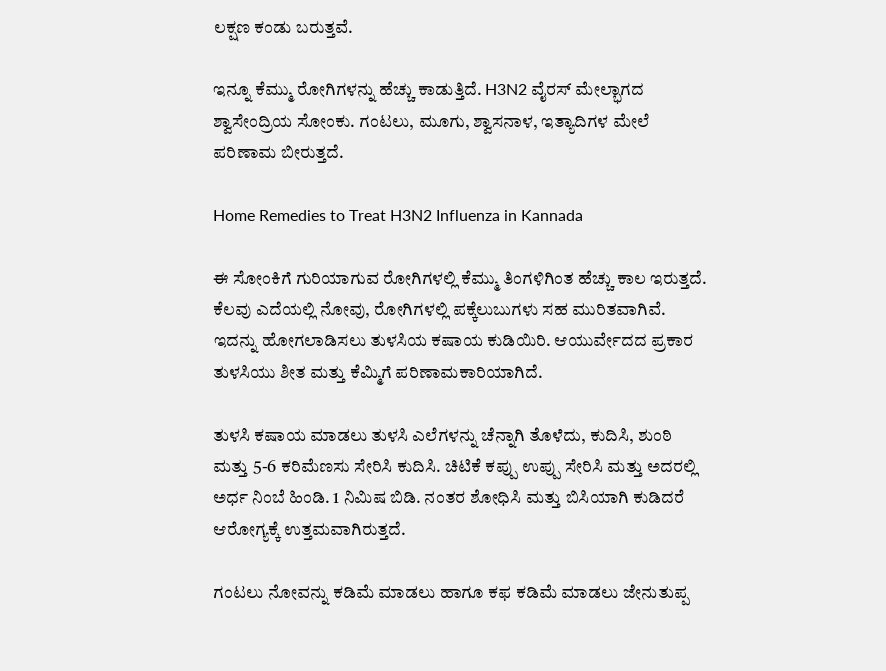ಲಕ್ಷಣ ಕಂಡು ಬರುತ್ತವೆ.

ಇನ್ನೂ ಕೆಮ್ಮು ರೋಗಿಗಳನ್ನು ಹೆಚ್ಚು ಕಾಡುತ್ತಿದೆ. H3N2 ವೈರಸ್ ಮೇಲ್ಭಾಗದ ಶ್ವಾಸೇಂದ್ರಿಯ ಸೋಂಕು. ಗಂಟಲು, ಮೂಗು, ಶ್ವಾಸನಾಳ, ಇತ್ಯಾದಿಗಳ ಮೇಲೆ ಪರಿಣಾಮ ಬೀರುತ್ತದೆ.

Home Remedies to Treat H3N2 Influenza in Kannada

ಈ ಸೋಂಕಿಗೆ ಗುರಿಯಾಗುವ ರೋಗಿಗಳಲ್ಲಿ ಕೆಮ್ಮು ತಿಂಗಳಿಗಿಂತ ಹೆಚ್ಚು ಕಾಲ ಇರುತ್ತದೆ. ಕೆಲವು ಎದೆಯಲ್ಲಿ ನೋವು, ರೋಗಿಗಳಲ್ಲಿ ಪಕ್ಕೆಲುಬುಗಳು ಸಹ ಮುರಿತವಾಗಿವೆ. ಇದನ್ನು ಹೋಗಲಾಡಿಸಲು ತುಳಸಿಯ ಕಷಾಯ ಕುಡಿಯಿರಿ. ಆಯುರ್ವೇದದ ಪ್ರಕಾರ ತುಳಸಿಯು ಶೀತ ಮತ್ತು ಕೆಮ್ಮಿಗೆ ಪರಿಣಾಮಕಾರಿಯಾಗಿದೆ.

ತುಳಸಿ ಕಷಾಯ ಮಾಡಲು ತುಳಸಿ ಎಲೆಗಳನ್ನು ಚೆನ್ನಾಗಿ ತೊಳೆದು, ಕುದಿಸಿ, ಶುಂಠಿ ಮತ್ತು 5-6 ಕರಿಮೆಣಸು ಸೇರಿಸಿ ಕುದಿಸಿ. ಚಿಟಿಕೆ ಕಪ್ಪು ಉಪ್ಪು ಸೇರಿಸಿ ಮತ್ತು ಅದರಲ್ಲಿ ಅರ್ಧ ನಿಂಬೆ ಹಿಂಡಿ. 1 ನಿಮಿಷ ಬಿಡಿ. ನಂತರ ಶೋಧಿಸಿ ಮತ್ತು ಬಿಸಿಯಾಗಿ ಕುಡಿದರೆ ಆರೋಗ್ಯಕ್ಕೆ ಉತ್ತಮವಾಗಿರುತ್ತದೆ.

ಗಂಟಲು ನೋವನ್ನು ಕಡಿಮೆ ಮಾಡಲು ಹಾಗೂ ಕಫ ಕಡಿಮೆ ಮಾಡಲು ಜೇನುತುಪ್ಪ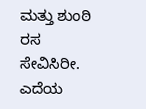ಮತ್ತು ಶುಂಠಿ ರಸ ಸೇವಿಸಿರೀ. ಎದೆಯ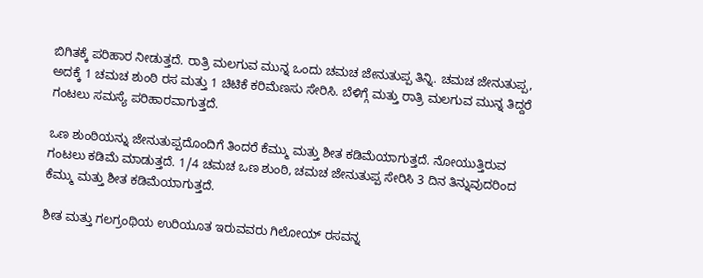ಬಿಗಿತಕ್ಕೆ ಪರಿಹಾರ ನೀಡುತ್ತದೆ. ರಾತ್ರಿ ಮಲಗುವ ಮುನ್ನ ಒಂದು ಚಮಚ ಜೇನುತುಪ್ಪ ತಿನ್ನಿ. ಚಮಚ ಜೇನುತುಪ್ಪ, ಅದಕ್ಕೆ 1 ಚಮಚ ಶುಂಠಿ ರಸ ಮತ್ತು 1 ಚಿಟಿಕೆ ಕರಿಮೆಣಸು ಸೇರಿಸಿ. ಬೆಳಿಗ್ಗೆ ಮತ್ತು ರಾತ್ರಿ ಮಲಗುವ ಮುನ್ನ ತಿದ್ದರೆ ಗಂಟಲು ಸಮಸ್ಯೆ ಪರಿಹಾರವಾಗುತ್ತದೆ.

ಒಣ ಶುಂಠಿಯನ್ನು ಜೇನುತುಪ್ಪದೊಂದಿಗೆ ತಿಂದರೆ ಕೆಮ್ಮು ಮತ್ತು ಶೀತ ಕಡಿಮೆಯಾಗುತ್ತದೆ. ನೋಯುತ್ತಿರುವ ಗಂಟಲು ಕಡಿಮೆ ಮಾಡುತ್ತದೆ. 1/4 ಚಮಚ ಒಣ ಶುಂಠಿ, ಚಮಚ ಜೇನುತುಪ್ಪ ಸೇರಿಸಿ 3 ದಿನ ತಿನ್ನುವುದರಿಂದ ಕೆಮ್ಮು ಮತ್ತು ಶೀತ ಕಡಿಮೆಯಾಗುತ್ತದೆ.

ಶೀತ ಮತ್ತು ಗಲಗ್ರಂಥಿಯ ಉರಿಯೂತ ಇರುವವರು ಗಿಲೋಯ್ ರಸವನ್ನ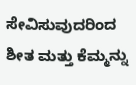ಸೇವಿಸುವುದರಿಂದ ಶೀತ ಮತ್ತು ಕೆಮ್ಮನ್ನು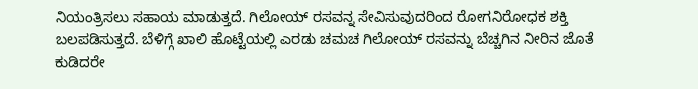ನಿಯಂತ್ರಿಸಲು ಸಹಾಯ ಮಾಡುತ್ತದೆ. ಗಿಲೋಯ್ ರಸವನ್ನ ಸೇವಿಸುವುದರಿಂದ ರೋಗನಿರೋಧಕ ಶಕ್ತಿ ಬಲಪಡಿಸುತ್ತದೆ. ಬೆಳಿಗ್ಗೆ ಖಾಲಿ ಹೊಟ್ಟೆಯಲ್ಲಿ ಎರಡು ಚಮಚ ಗಿಲೋಯ್ ರಸವನ್ನು ಬೆಚ್ಚಗಿನ ನೀರಿನ ಜೊತೆ ಕುಡಿದರೇ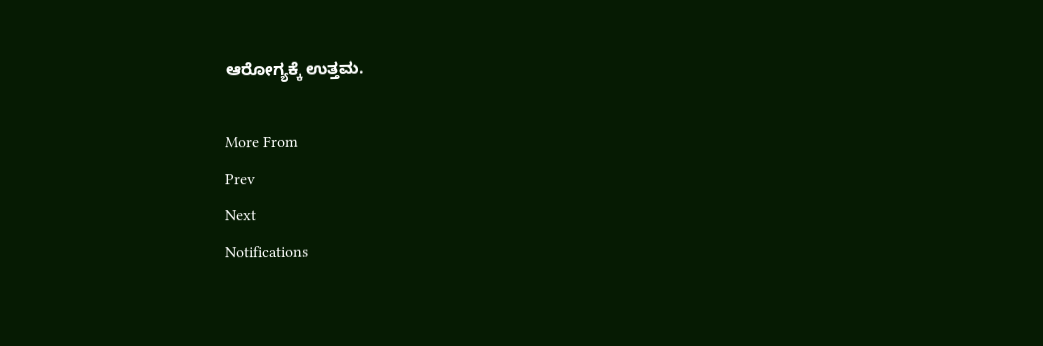ಆರೋಗ್ಯಕ್ಕೆ ಉತ್ತಮ.

More From
Prev
Next
Notifications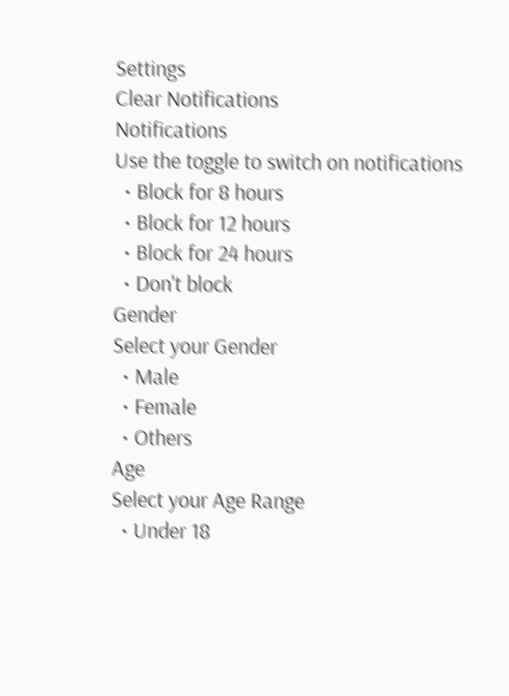Settings
Clear Notifications
Notifications
Use the toggle to switch on notifications
  • Block for 8 hours
  • Block for 12 hours
  • Block for 24 hours
  • Don't block
Gender
Select your Gender
  • Male
  • Female
  • Others
Age
Select your Age Range
  • Under 18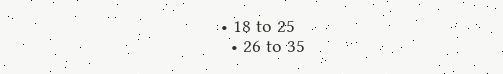• 18 to 25
  • 26 to 35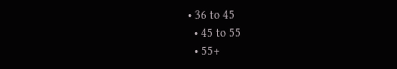• 36 to 45
  • 45 to 55
  • 55+